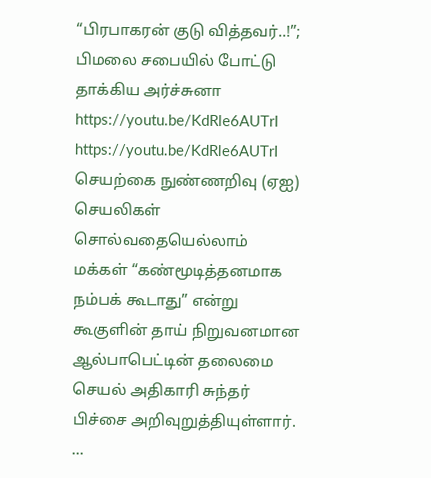“பிரபாகரன் குடு வித்தவர்..!”; பிமலை சபையில் போட்டு தாக்கிய அர்ச்சுனா
https://youtu.be/KdRle6AUTrI
https://youtu.be/KdRle6AUTrI
செயற்கை நுண்ணறிவு (ஏஐ) செயலிகள் சொல்வதையெல்லாம் மக்கள் “கண்மூடித்தனமாக நம்பக் கூடாது” என்று கூகுளின் தாய் நிறுவனமான ஆல்பாபெட்டின் தலைமை செயல் அதிகாரி சுந்தர் பிச்சை அறிவுறுத்தியுள்ளார். ...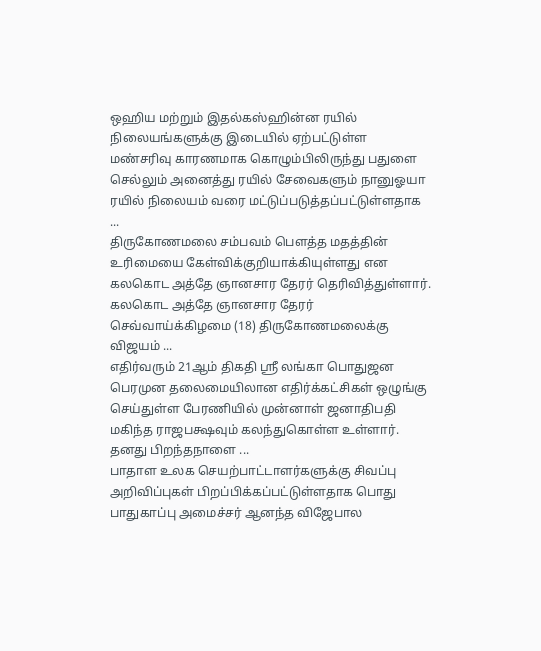ஒஹிய மற்றும் இதல்கஸ்ஹின்ன ரயில் நிலையங்களுக்கு இடையில் ஏற்பட்டுள்ள மண்சரிவு காரணமாக கொழும்பிலிருந்து பதுளை செல்லும் அனைத்து ரயில் சேவைகளும் நானுஓயா ரயில் நிலையம் வரை மட்டுப்படுத்தப்பட்டுள்ளதாக ...
திருகோணமலை சம்பவம் பௌத்த மதத்தின் உரிமையை கேள்விக்குறியாக்கியுள்ளது என கலகொட அத்தே ஞானசார தேரர் தெரிவித்துள்ளார். கலகொட அத்தே ஞானசார தேரர் செவ்வாய்க்கிழமை (18) திருகோணமலைக்கு விஜயம் ...
எதிர்வரும் 21ஆம் திகதி ஶ்ரீ லங்கா பொதுஜன பெரமுன தலைமையிலான எதிர்க்கட்சிகள் ஒழுங்கு செய்துள்ள பேரணியில் முன்னாள் ஜனாதிபதி மகிந்த ராஜபக்ஷவும் கலந்துகொள்ள உள்ளார். தனது பிறந்தநாளை ...
பாதாள உலக செயற்பாட்டாளர்களுக்கு சிவப்பு அறிவிப்புகள் பிறப்பிக்கப்பட்டுள்ளதாக பொது பாதுகாப்பு அமைச்சர் ஆனந்த விஜேபால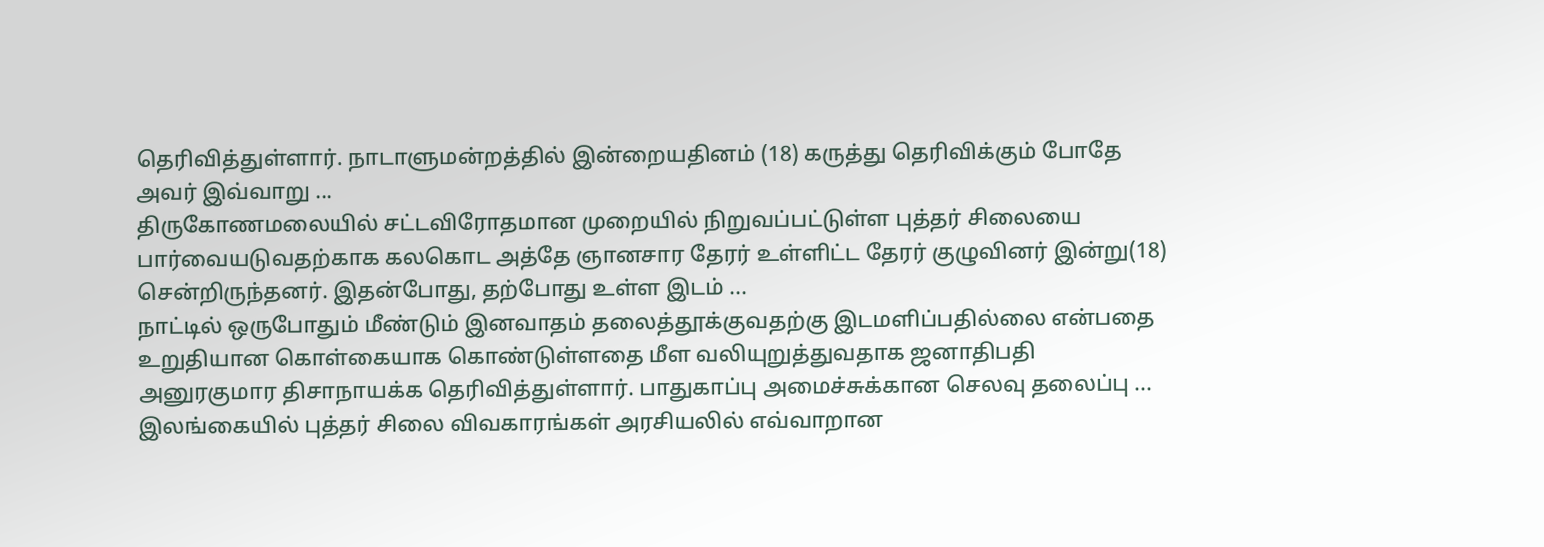தெரிவித்துள்ளார். நாடாளுமன்றத்தில் இன்றையதினம் (18) கருத்து தெரிவிக்கும் போதே அவர் இவ்வாறு ...
திருகோணமலையில் சட்டவிரோதமான முறையில் நிறுவப்பட்டுள்ள புத்தர் சிலையை பார்வையடுவதற்காக கலகொட அத்தே ஞானசார தேரர் உள்ளிட்ட தேரர் குழுவினர் இன்று(18) சென்றிருந்தனர். இதன்போது, தற்போது உள்ள இடம் ...
நாட்டில் ஒருபோதும் மீண்டும் இனவாதம் தலைத்தூக்குவதற்கு இடமளிப்பதில்லை என்பதை உறுதியான கொள்கையாக கொண்டுள்ளதை மீள வலியுறுத்துவதாக ஜனாதிபதி அனுரகுமார திசாநாயக்க தெரிவித்துள்ளார். பாதுகாப்பு அமைச்சுக்கான செலவு தலைப்பு ...
இலங்கையில் புத்தர் சிலை விவகாரங்கள் அரசியலில் எவ்வாறான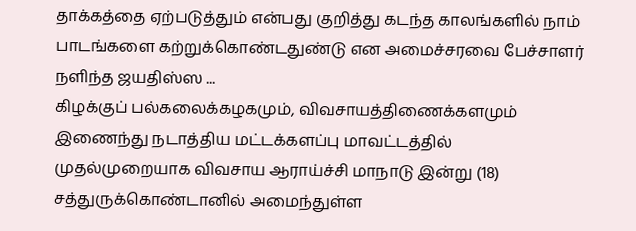தாக்கத்தை ஏற்படுத்தும் என்பது குறித்து கடந்த காலங்களில் நாம் பாடங்களை கற்றுக்கொண்டதுண்டு என அமைச்சரவை பேச்சாளர் நளிந்த ஜயதிஸ்ஸ ...
கிழக்குப் பல்கலைக்கழகமும், விவசாயத்திணைக்களமும் இணைந்து நடாத்திய மட்டக்களப்பு மாவட்டத்தில் முதல்முறையாக விவசாய ஆராய்ச்சி மாநாடு இன்று (18) சத்துருக்கொண்டானில் அமைந்துள்ள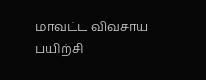மாவட்ட விவசாய பயிற்சி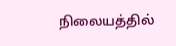நிலையத்தில்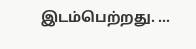இடம்பெற்றது. ...